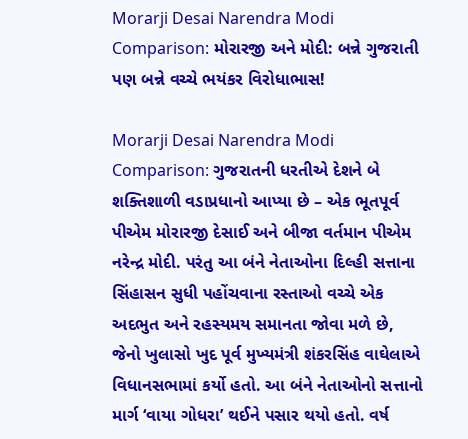Morarji Desai Narendra Modi Comparison: મોરારજી અને મોદી: બન્ને ગુજરાતી પણ બન્ને વચ્ચે ભયંકર વિરોધાભાસ!

Morarji Desai Narendra Modi Comparison: ગુજરાતની ધરતીએ દેશને બે શક્તિશાળી વડાપ્રધાનો આપ્યા છે – એક ભૂતપૂર્વ પીએમ મોરારજી દેસાઈ અને બીજા વર્તમાન પીએમ નરેન્દ્ર મોદી. પરંતુ આ બંને નેતાઓના દિલ્હી સત્તાના સિંહાસન સુધી પહોંચવાના રસ્તાઓ વચ્ચે એક અદભુત અને રહસ્યમય સમાનતા જોવા મળે છે, જેનો ખુલાસો ખુદ પૂર્વ મુખ્યમંત્રી શંકરસિંહ વાઘેલાએ વિધાનસભામાં કર્યો હતો. આ બંને નેતાઓનો સત્તાનો માર્ગ ‘વાયા ગોધરા’ થઈને પસાર થયો હતો. વર્ષ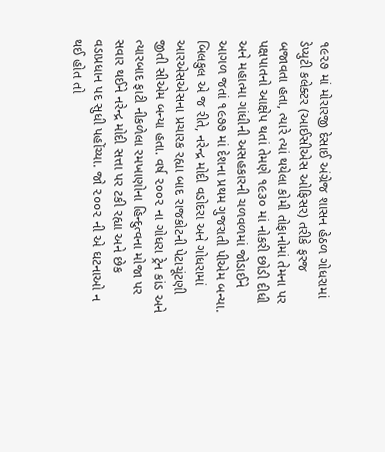૧૯૨૭ માં મોરારજી દેસાઈ અંગ્રેજ શાસન હેઠળ ગોધરામાં ડેપ્યુટી કલેક્ટર (આઈસીએસ ઓફિસર) તરીકે ફરજ બજાવતા હતા, ત્યારે ત્યાં થયેલા કોમી તોફાનોમાં તેમના પર પક્ષપાતનો આક્ષેપ થતાં તેમણે ૧૯૩૦ માં નોકરી છોડી દીધી અને મહાત્મા ગાંધીની અસહકારની ચળવળમાં જોડાઈને આગળ જતાં ૧૯૭૭ માં દેશના પ્રથમ ગુજરાતી પીએમ બન્યા. બિલકુલ એ જ રીતે, નરેન્દ્ર મોદી વડોદરા અને ગોધરામાં આરએસએસના પ્રચારક રહ્યા બાદ રાજકોટની પેટાચૂંટણી જીતી સીએમ બન્યા હતા. વર્ષ ૨૦૦૨ ના ગોધરા ટ્રેન કાંડ અને ત્યારબાદ ફાટી નીકળેલા રમખાણોના હિન્દુત્વના મોજા પર સવાર થઈને નરેન્દ્ર મોદી સત્તા પર ટકી રહ્યા અને છેક વડાપ્રધાન પદ સુધી પહોંચ્યા. જો ૨૦૦૨ ની એ ઘટનાઓ ન થઈ હોત તો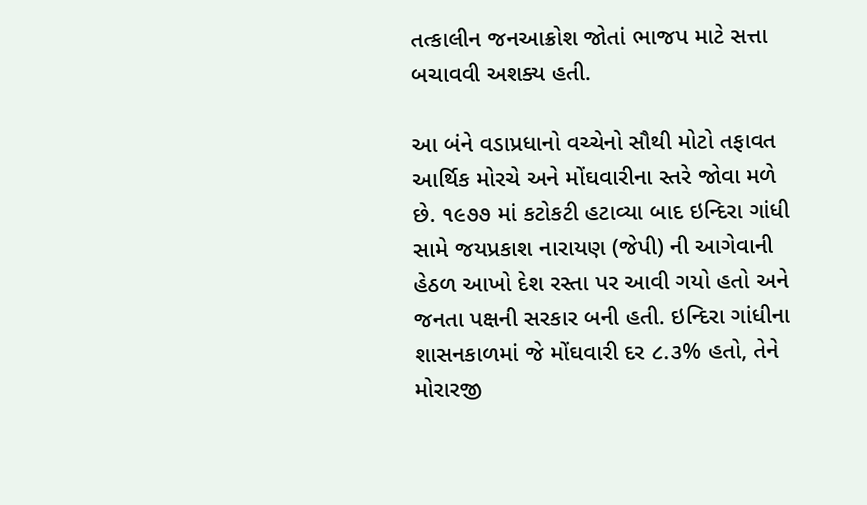તત્કાલીન જનઆક્રોશ જોતાં ભાજપ માટે સત્તા બચાવવી અશક્ય હતી.

આ બંને વડાપ્રધાનો વચ્ચેનો સૌથી મોટો તફાવત આર્થિક મોરચે અને મોંઘવારીના સ્તરે જોવા મળે છે. ૧૯૭૭ માં કટોકટી હટાવ્યા બાદ ઇન્દિરા ગાંધી સામે જયપ્રકાશ નારાયણ (જેપી) ની આગેવાની હેઠળ આખો દેશ રસ્તા પર આવી ગયો હતો અને જનતા પક્ષની સરકાર બની હતી. ઇન્દિરા ગાંધીના શાસનકાળમાં જે મોંઘવારી દર ૮.૩% હતો, તેને મોરારજી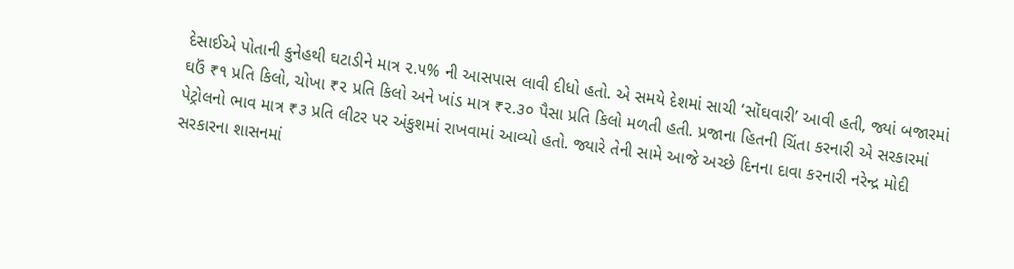દેસાઈએ પોતાની કુનેહથી ઘટાડીને માત્ર ૨.૫% ની આસપાસ લાવી દીધો હતો. એ સમયે દેશમાં સાચી ‘સોંઘવારી’ આવી હતી, જ્યાં બજારમાં ઘઉં ₹૧ પ્રતિ કિલો, ચોખા ₹૨ પ્રતિ કિલો અને ખાંડ માત્ર ₹૨.૩૦ પૈસા પ્રતિ કિલો મળતી હતી. પ્રજાના હિતની ચિંતા કરનારી એ સરકારમાં પેટ્રોલનો ભાવ માત્ર ₹૩ પ્રતિ લીટર પર અંકુશમાં રાખવામાં આવ્યો હતો. જ્યારે તેની સામે આજે અચ્છે દિનના દાવા કરનારી નરેન્દ્ર મોદી સરકારના શાસનમાં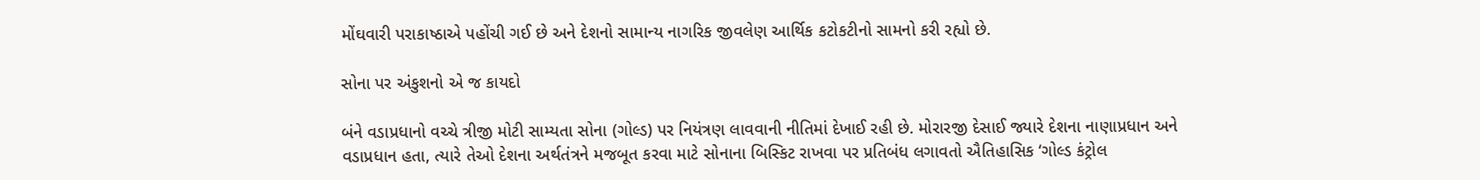મોંઘવારી પરાકાષ્ઠાએ પહોંચી ગઈ છે અને દેશનો સામાન્ય નાગરિક જીવલેણ આર્થિક કટોકટીનો સામનો કરી રહ્યો છે.

સોના પર અંકુશનો એ જ કાયદો

બંને વડાપ્રધાનો વચ્ચે ત્રીજી મોટી સામ્યતા સોના (ગોલ્ડ) પર નિયંત્રણ લાવવાની નીતિમાં દેખાઈ રહી છે. મોરારજી દેસાઈ જ્યારે દેશના નાણાપ્રધાન અને વડાપ્રધાન હતા, ત્યારે તેઓ દેશના અર્થતંત્રને મજબૂત કરવા માટે સોનાના બિસ્કિટ રાખવા પર પ્રતિબંધ લગાવતો ઐતિહાસિક ‘ગોલ્ડ કંટ્રોલ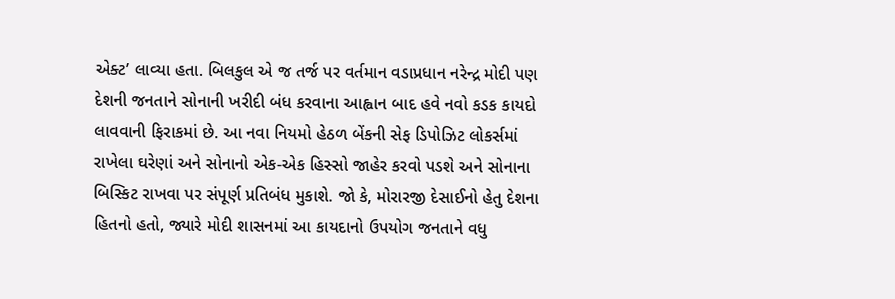એક્ટ’ લાવ્યા હતા. બિલકુલ એ જ તર્જ પર વર્તમાન વડાપ્રધાન નરેન્દ્ર મોદી પણ દેશની જનતાને સોનાની ખરીદી બંધ કરવાના આહ્વાન બાદ હવે નવો કડક કાયદો લાવવાની ફિરાકમાં છે. આ નવા નિયમો હેઠળ બેંકની સેફ ડિપોઝિટ લોકર્સમાં રાખેલા ઘરેણાં અને સોનાનો એક-એક હિસ્સો જાહેર કરવો પડશે અને સોનાના બિસ્કિટ રાખવા પર સંપૂર્ણ પ્રતિબંધ મુકાશે. જો કે, મોરારજી દેસાઈનો હેતુ દેશના હિતનો હતો, જ્યારે મોદી શાસનમાં આ કાયદાનો ઉપયોગ જનતાને વધુ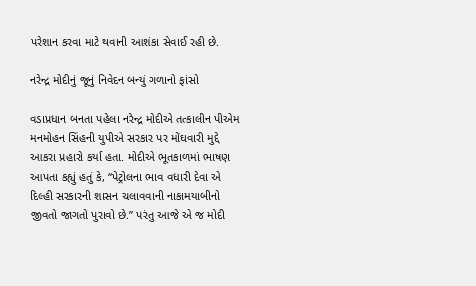પરેશાન કરવા માટે થવાની આશંકા સેવાઈ રહી છે.

નરેન્દ્ર મોદીનું જૂનું નિવેદન બન્યું ગળાનો ફાંસો

વડાપ્રધાન બનતા પહેલા નરેન્દ્ર મોદીએ તત્કાલીન પીએમ મનમોહન સિંહની યુપીએ સરકાર પર મોંઘવારી મુદ્દે આકરા પ્રહારો કર્યા હતા. મોદીએ ભૂતકાળમાં ભાષણ આપતા કહ્યું હતું કે, “પેટ્રોલના ભાવ વધારી દેવા એ દિલ્હી સરકારની શાસન ચલાવવાની નાકામયાબીનો જીવતો જાગતો પુરાવો છે.” પરંતુ આજે એ જ મોદી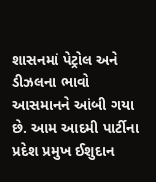શાસનમાં પેટ્રોલ અને ડીઝલના ભાવો આસમાનને આંબી ગયા છે. આમ આદમી પાર્ટીના પ્રદેશ પ્રમુખ ઈશુદાન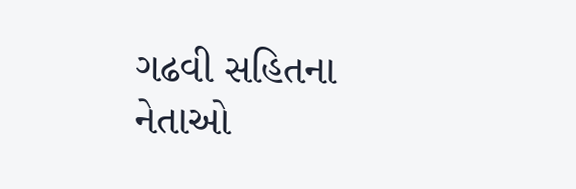ગઢવી સહિતના નેતાઓ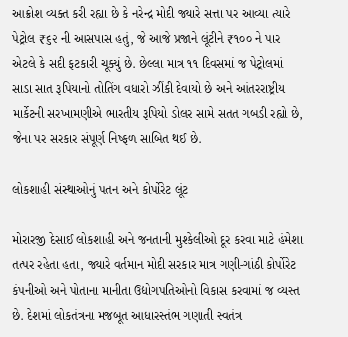આક્રોશ વ્યક્ત કરી રહ્યા છે કે નરેન્દ્ર મોદી જ્યારે સત્તા પર આવ્યા ત્યારે પેટ્રોલ ₹૬૨ ની આસપાસ હતું, જે આજે પ્રજાને લૂંટીને ₹૧૦૦ ને પાર એટલે કે સદી ફટકારી ચૂક્યું છે. છેલ્લા માત્ર ૧૧ દિવસમાં જ પેટ્રોલમાં સાડા સાત રૂપિયાનો તોતિંગ વધારો ઝીંકી દેવાયો છે અને આંતરરાષ્ટ્રીય માર્કેટની સરખામણીએ ભારતીય રૂપિયો ડોલર સામે સતત ગબડી રહ્યો છે, જેના પર સરકાર સંપૂર્ણ નિષ્ફળ સાબિત થઈ છે.

લોકશાહી સંસ્થાઓનું પતન અને કોર્પોરેટ લૂંટ

મોરારજી દેસાઈ લોકશાહી અને જનતાની મુશ્કેલીઓ દૂર કરવા માટે હંમેશા તત્પર રહેતા હતા, જ્યારે વર્તમાન મોદી સરકાર માત્ર ગણી-ગાંઠી કોર્પોરેટ કંપનીઓ અને પોતાના માનીતા ઉદ્યોગપતિઓનો વિકાસ કરવામાં જ વ્યસ્ત છે. દેશમાં લોકતંત્રના મજબૂત આધારસ્તંભ ગણાતી સ્વતંત્ર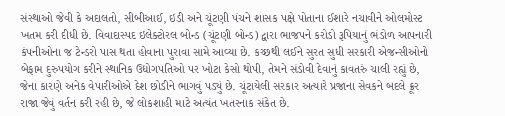સંસ્થાઓ જેવી કે અદાલતો, સીબીઆઈ, ઇડી અને ચૂંટણી પંચને શાસક પક્ષે પોતાના ઈશારે નચાવીને ઓલમોસ્ટ ખતમ કરી દીધી છે. વિવાદાસ્પદ ઇલેક્ટોરલ બોન્ડ (ચૂંટણી બોન્ડ) દ્વારા ભાજપને કરોડો રૂપિયાનું ભંડોળ આપનારી કંપનીઓના જ ટેન્ડરો પાસ થતા હોવાના પુરાવા સામે આવ્યા છે. કચ્છથી લઈને સુરત સુધી સરકારી એજન્સીઓનો બેફામ દુરુપયોગ કરીને સ્થાનિક ઉદ્યોગપતિઓ પર ખોટા કેસો થોપી, તેમને સંડોવી દેવાનું કાવતરું ચાલી રહ્યું છે, જેના કારણે અનેક વેપારીઓએ દેશ છોડીને ભાગવું પડ્યું છે. ચૂંટાયેલી સરકાર અત્યારે પ્રજાના સેવકને બદલે ક્રૂર રાજા જેવું વર્તન કરી રહી છે, જે લોકશાહી માટે અત્યંત ખતરનાક સંકેત છે.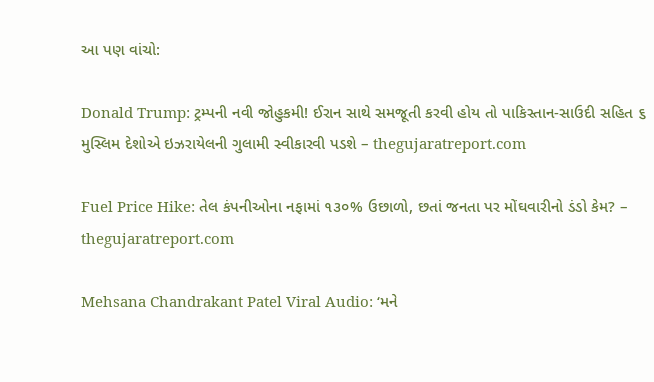આ પણ વાંચો:

Donald Trump: ટ્રમ્પની નવી જોહુકમી! ઈરાન સાથે સમજૂતી કરવી હોય તો પાકિસ્તાન-સાઉદી સહિત ૬ મુસ્લિમ દેશોએ ઇઝરાયેલની ગુલામી સ્વીકારવી પડશે – thegujaratreport.com

Fuel Price Hike: તેલ કંપનીઓના નફામાં ૧૩૦% ઉછાળો, છતાં જનતા પર મોંઘવારીનો ડંડો કેમ? – thegujaratreport.com

Mehsana Chandrakant Patel Viral Audio: ‘મને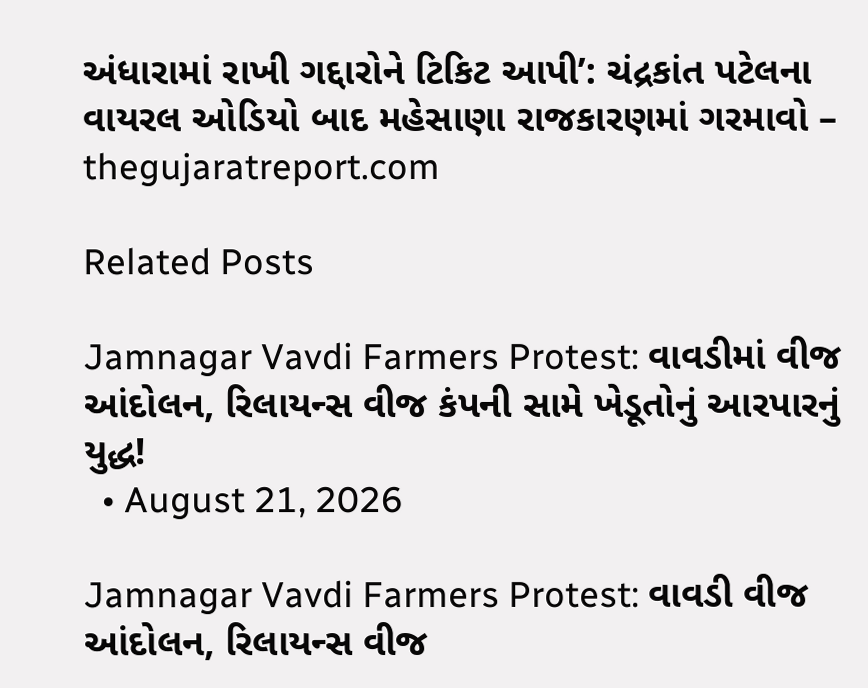અંધારામાં રાખી ગદ્દારોને ટિકિટ આપી’: ચંદ્રકાંત પટેલના વાયરલ ઓડિયો બાદ મહેસાણા રાજકારણમાં ગરમાવો – thegujaratreport.com

Related Posts

Jamnagar Vavdi Farmers Protest: વાવડીમાં વીજ આંદોલન, રિલાયન્સ વીજ કંપની સામે ખેડૂતોનું આરપારનું યુદ્ધ!
  • August 21, 2026

Jamnagar Vavdi Farmers Protest: વાવડી વીજ આંદોલન, રિલાયન્સ વીજ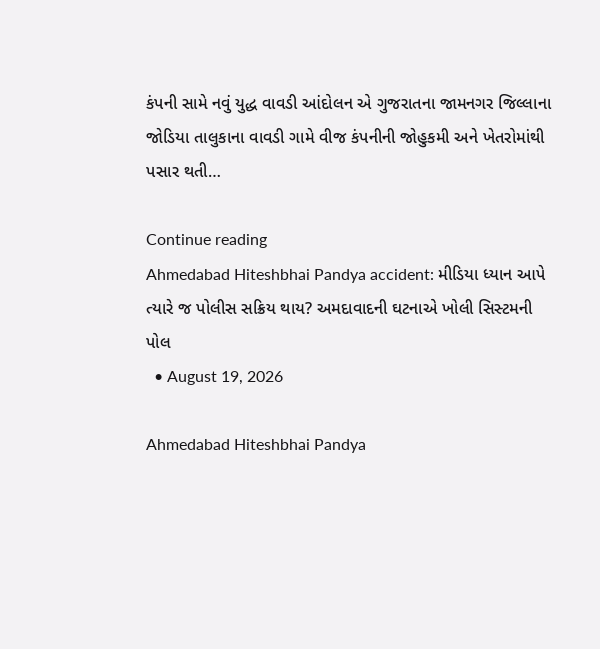કંપની સામે નવું યુદ્ધ વાવડી આંદોલન એ ગુજરાતના જામનગર જિલ્લાના જોડિયા તાલુકાના વાવડી ગામે વીજ કંપનીની જોહુકમી અને ખેતરોમાંથી પસાર થતી…

Continue reading
Ahmedabad Hiteshbhai Pandya accident: મીડિયા ધ્યાન આપે ત્યારે જ પોલીસ સક્રિય થાય? અમદાવાદની ઘટનાએ ખોલી સિસ્ટમની પોલ
  • August 19, 2026

Ahmedabad Hiteshbhai Pandya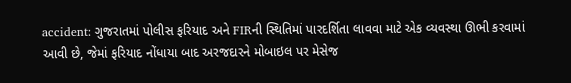accident: ગુજરાતમાં પોલીસ ફરિયાદ અને FIRની સ્થિતિમાં પારદર્શિતા લાવવા માટે એક વ્યવસ્થા ઊભી કરવામાં આવી છે, જેમાં ફરિયાદ નોંધાયા બાદ અરજદારને મોબાઇલ પર મેસેજ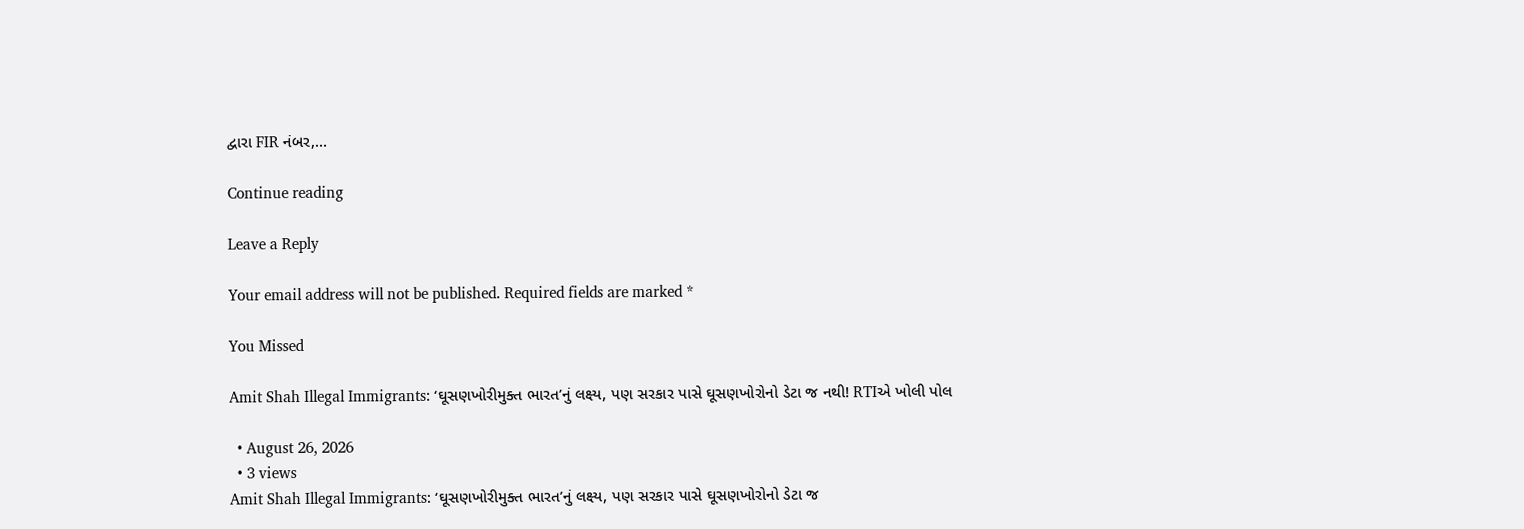દ્વારા FIR નંબર,…

Continue reading

Leave a Reply

Your email address will not be published. Required fields are marked *

You Missed

Amit Shah Illegal Immigrants: ‘ઘૂસણખોરીમુક્ત ભારત’નું લક્ષ્ય, પણ સરકાર પાસે ઘૂસણખોરોનો ડેટા જ નથી! RTIએ ખોલી પોલ

  • August 26, 2026
  • 3 views
Amit Shah Illegal Immigrants: ‘ઘૂસણખોરીમુક્ત ભારત’નું લક્ષ્ય, પણ સરકાર પાસે ઘૂસણખોરોનો ડેટા જ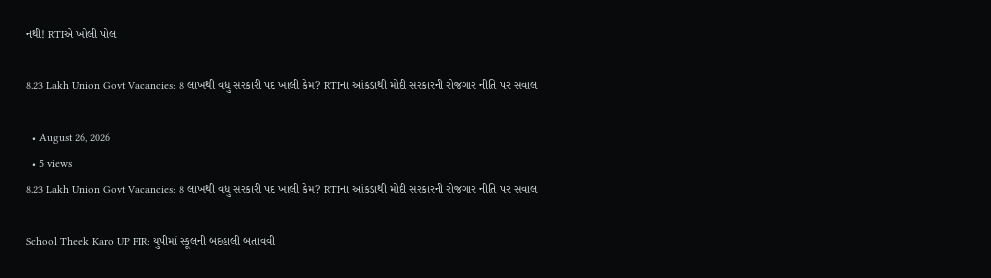નથી! RTIએ ખોલી પોલ

8.23 Lakh Union Govt Vacancies: 8 લાખથી વધુ સરકારી પદ ખાલી કેમ? RTIના આંકડાથી મોદી સરકારની રોજગાર નીતિ પર સવાલ

  • August 26, 2026
  • 5 views
8.23 Lakh Union Govt Vacancies: 8 લાખથી વધુ સરકારી પદ ખાલી કેમ? RTIના આંકડાથી મોદી સરકારની રોજગાર નીતિ પર સવાલ

School Theek Karo UP FIR: યુપીમાં સ્કૂલની બદહાલી બતાવવી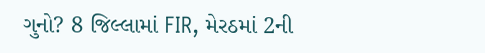ગુનો? 8 જિલ્લામાં FIR, મેરઠમાં 2ની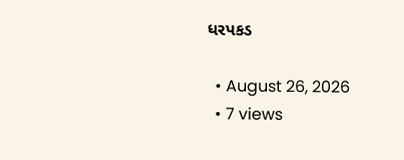ધરપકડ

  • August 26, 2026
  • 7 views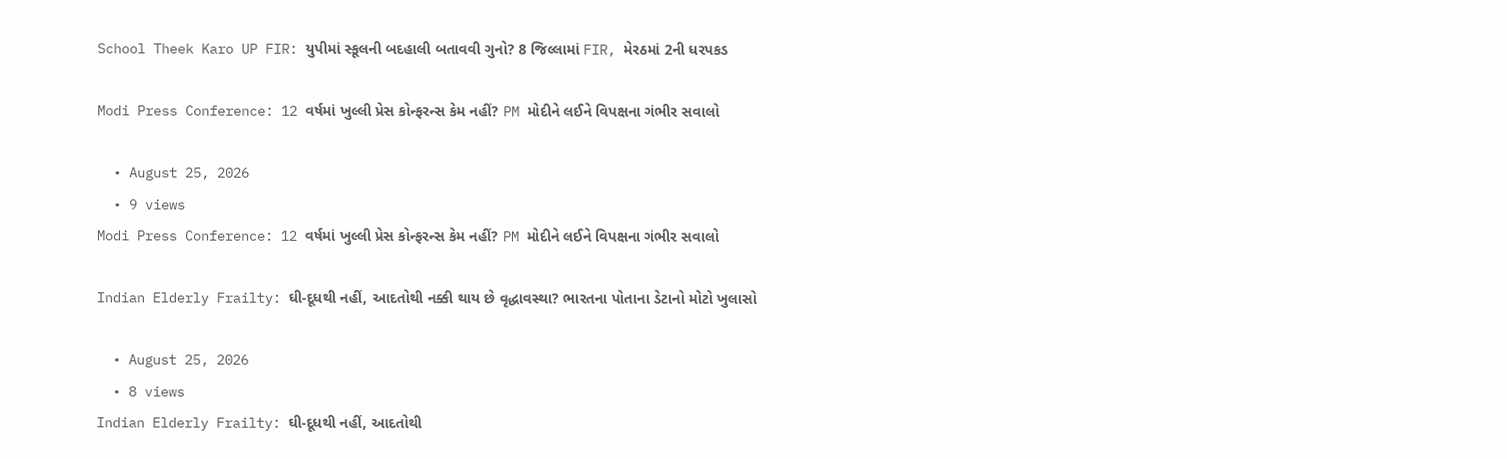School Theek Karo UP FIR: યુપીમાં સ્કૂલની બદહાલી બતાવવી ગુનો? 8 જિલ્લામાં FIR, મેરઠમાં 2ની ધરપકડ

Modi Press Conference: 12 વર્ષમાં ખુલ્લી પ્રેસ કોન્ફરન્સ કેમ નહીં? PM મોદીને લઈને વિપક્ષના ગંભીર સવાલો

  • August 25, 2026
  • 9 views
Modi Press Conference: 12 વર્ષમાં ખુલ્લી પ્રેસ કોન્ફરન્સ કેમ નહીં? PM મોદીને લઈને વિપક્ષના ગંભીર સવાલો

Indian Elderly Frailty: ઘી-દૂધથી નહીં, આદતોથી નક્કી થાય છે વૃદ્ધાવસ્થા? ભારતના પોતાના ડેટાનો મોટો ખુલાસો

  • August 25, 2026
  • 8 views
Indian Elderly Frailty: ઘી-દૂધથી નહીં, આદતોથી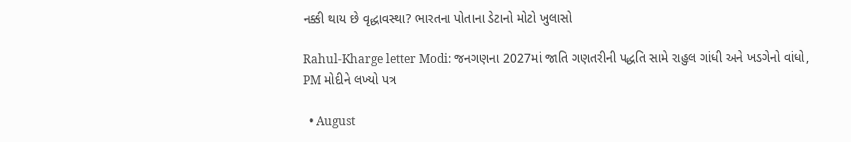નક્કી થાય છે વૃદ્ધાવસ્થા? ભારતના પોતાના ડેટાનો મોટો ખુલાસો

Rahul-Kharge letter Modi: જનગણના 2027માં જાતિ ગણતરીની પદ્ધતિ સામે રાહુલ ગાંધી અને ખડગેનો વાંધો, PM મોદીને લખ્યો પત્ર

  • August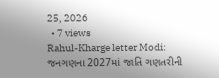25, 2026
  • 7 views
Rahul-Kharge letter Modi: જનગણના 2027માં જાતિ ગણતરીની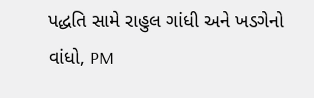પદ્ધતિ સામે રાહુલ ગાંધી અને ખડગેનો વાંધો, PM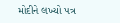મોદીને લખ્યો પત્ર